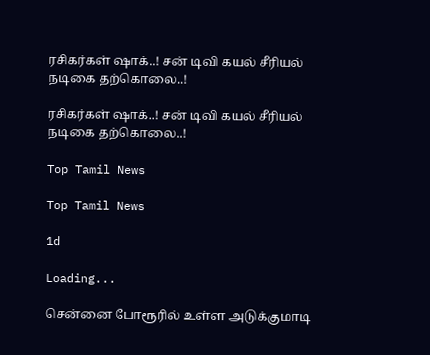ரசிகர்கள் ஷாக்..! சன் டிவி கயல் சீரியல் நடிகை தற்கொலை..!

ரசிகர்கள் ஷாக்..! சன் டிவி கயல் சீரியல் நடிகை தற்கொலை..!

Top Tamil News

Top Tamil News

1d

Loading...

சென்னை போரூரில் உள்ள அடுக்குமாடி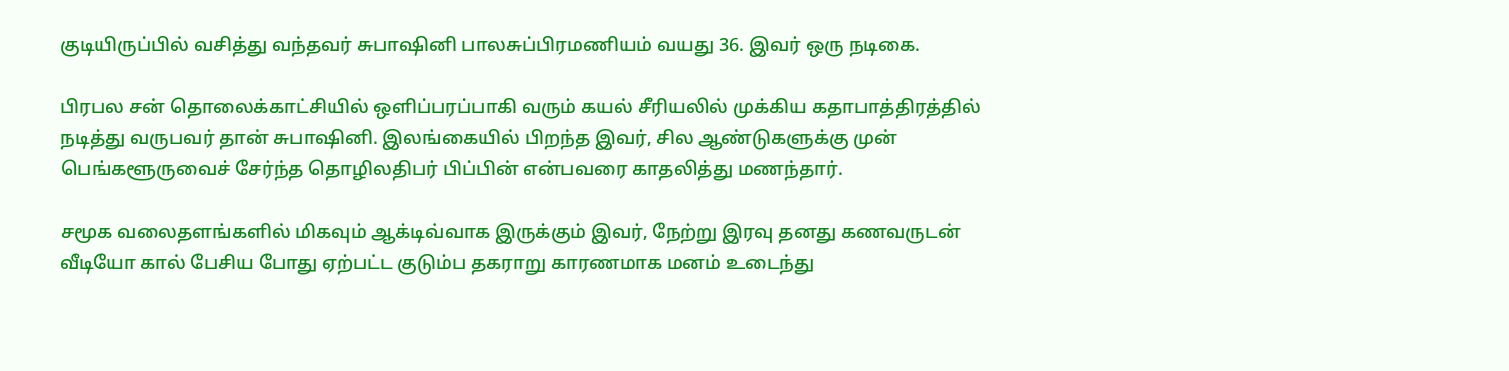குடியிருப்பில் வசித்து வந்தவர் சுபாஷினி பாலசுப்பிரமணியம் வயது 36. இவர் ஒரு நடிகை.

பிரபல சன் தொலைக்காட்சியில் ஒளிப்பரப்பாகி வரும் கயல் சீரியலில் முக்கிய கதாபாத்திரத்தில் நடித்து வருபவர் தான் சுபாஷினி. இலங்கையில் பிறந்த இவர், சில ஆண்டுகளுக்கு முன் பெங்களூருவைச் சேர்ந்த தொழிலதிபர் பிப்பின் என்பவரை காதலித்து மணந்தார்.

சமூக வலைதளங்களில் மிகவும் ஆக்டிவ்வாக இருக்கும் இவர், நேற்று இரவு தனது கணவருடன் வீடியோ கால் பேசிய போது ஏற்பட்ட குடும்ப தகராறு காரணமாக மனம் உடைந்து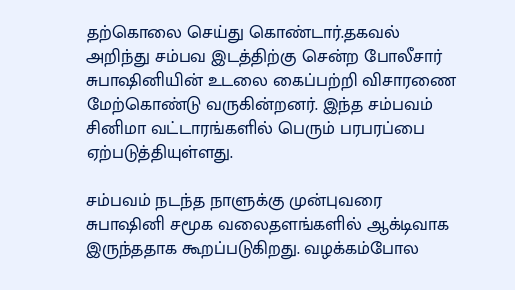தற்கொலை செய்து கொண்டார்.தகவல் அறிந்து சம்பவ இடத்திற்கு சென்ற போலீசார் சுபாஷினியின் உடலை கைப்பற்றி விசாரணை மேற்கொண்டு வருகின்றனர். இந்த சம்பவம் சினிமா வட்டாரங்களில் பெரும் பரபரப்பை ஏற்படுத்தியுள்ளது.

சம்பவம் நடந்த நாளுக்கு முன்புவரை சுபாஷினி சமூக வலைதளங்களில் ஆக்டிவாக இருந்ததாக கூறப்படுகிறது. வழக்கம்போல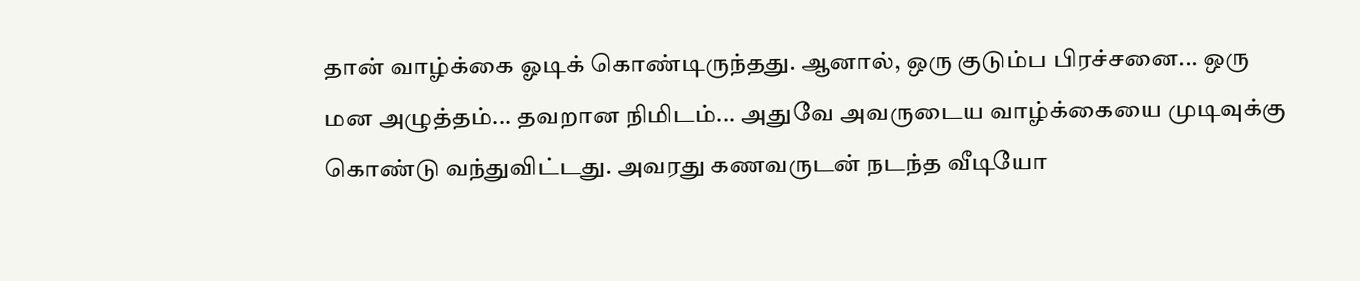தான் வாழ்க்கை ஓடிக் கொண்டிருந்தது. ஆனால், ஒரு குடும்ப பிரச்சனை... ஒரு மன அழுத்தம்... தவறான நிமிடம்... அதுவே அவருடைய வாழ்க்கையை முடிவுக்கு கொண்டு வந்துவிட்டது. அவரது கணவருடன் நடந்த வீடியோ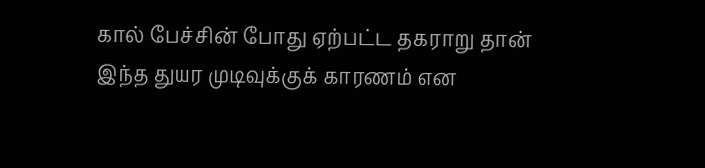கால் பேச்சின் போது ஏற்பட்ட தகராறு தான் இந்த துயர முடிவுக்குக் காரணம் என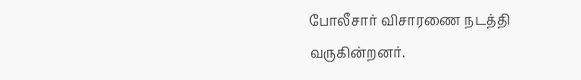போலீசார் விசாரணை நடத்தி வருகின்றனர்.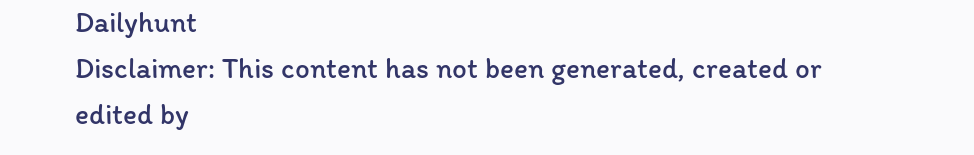Dailyhunt
Disclaimer: This content has not been generated, created or edited by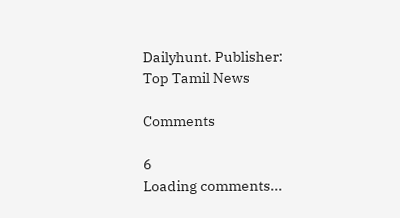Dailyhunt. Publisher: Top Tamil News

Comments

6
Loading comments...